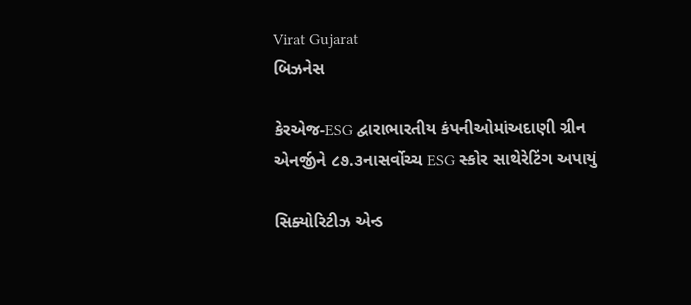Virat Gujarat
બિઝનેસ

કેરએજ-ESG દ્વારાભારતીય કંપનીઓમાંઅદાણી ગ્રીન એનર્જીને ૮૭.૩નાસર્વોચ્ચ ESG સ્કોર સાથેરેટિંગ અપાયું

સિક્યોરિટીઝ એન્ડ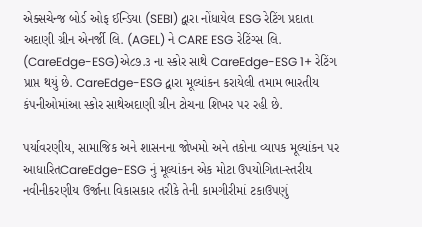એક્સચેન્જ બોર્ડ ઓફ ઈન્ડિયા (SEBI) દ્વારા નોંધાયેલ ESG રેટિંગ પ્રદાતા અદાણી ગ્રીન એનર્જી લિ. (AGEL) ને CARE ESG રેટિંગ્સ લિ. (CareEdge-ESG)એ૮૭.૩ ના સ્કોર સાથે CareEdge-ESG 1+ રેટિંગ પ્રાપ્ત થયું છે. CareEdge-ESG દ્વારા મૂલ્યાંકન કરાયેલી તમામ ભારતીય કંપનીઓમાંઆ સ્કોર સાથેઅદાણી ગ્રીન ટોચના શિખર પર રહી છે.

પર્યાવરણીય, સામાજિક અને શાસનના જોખમો અને તકોના વ્યાપક મૂલ્યાંકન પર આધારિતCareEdge-ESG નું મૂલ્યાંકન એક મોટા ઉપયોગિતા-સ્તરીય નવીનીકરણીય ઉર્જાના વિકાસકાર તરીકે તેની કામગીરીમાં ટકાઉપણું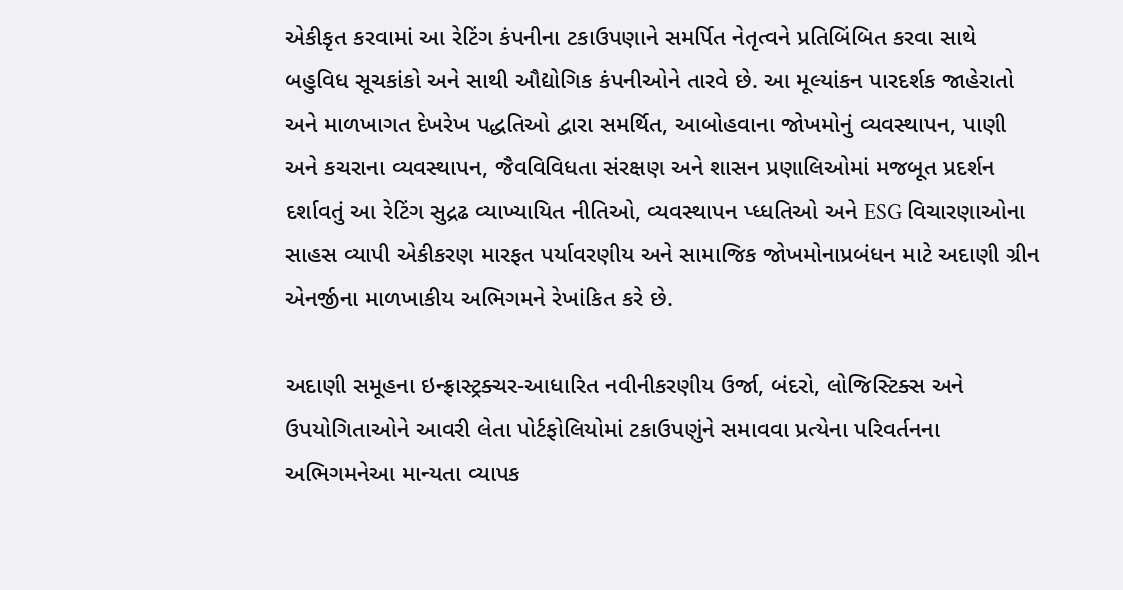એકીકૃત કરવામાં આ રેટિંગ કંપનીના ટકાઉપણાને સમર્પિત નેતૃત્વને પ્રતિબિંબિત કરવા સાથે બહુવિધ સૂચકાંકો અને સાથી ઔદ્યોગિક કંપનીઓને તારવે છે. આ મૂલ્યાંકન પારદર્શક જાહેરાતો અને માળખાગત દેખરેખ પદ્ધતિઓ દ્વારા સમર્થિત, આબોહવાના જોખમોનું વ્યવસ્થાપન, પાણી અને કચરાના વ્યવસ્થાપન, જૈવવિવિધતા સંરક્ષણ અને શાસન પ્રણાલિઓમાં મજબૂત પ્રદર્શન દર્શાવતું આ રેટિંગ સુદ્રઢ વ્યાખ્યાયિત નીતિઓ, વ્યવસ્થાપન પ્ધ્ધતિઓ અને ESG વિચારણાઓના સાહસ વ્યાપી એકીકરણ મારફત પર્યાવરણીય અને સામાજિક જોખમોનાપ્રબંધન માટે અદાણી ગ્રીન એનર્જીના માળખાકીય અભિગમને રેખાંકિત કરે છે.

અદાણી સમૂહના ઇન્ફ્રાસ્ટ્રક્ચર-આધારિત નવીનીકરણીય ઉર્જા, બંદરો, લોજિસ્ટિક્સ અને ઉપયોગિતાઓને આવરી લેતા પોર્ટફોલિયોમાં ટકાઉપણુંને સમાવવા પ્રત્યેના પરિવર્તનના અભિગમનેઆ માન્યતા વ્યાપક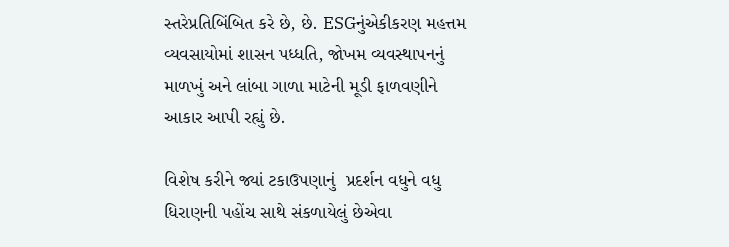સ્તરેપ્રતિબિંબિત કરે છે, છે. ESGનુંએકીકરણ મહત્તમ વ્યવસાયોમાં શાસન પધ્ધતિ, જોખમ વ્યવસ્થાપનનું માળખું અને લાંબા ગાળા માટેની મૂડી ફાળવણીને આકાર આપી રહ્યું છે.

વિશેષ કરીને જ્યાં ટકાઉપણાનું  પ્રદર્શન વધુને વધુ ધિરાણની પહોંચ સાથે સંકળાયેલું છેએવા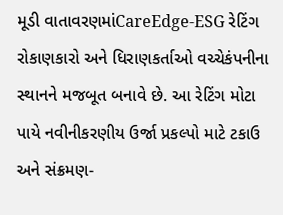મૂડી વાતાવરણમાંCareEdge-ESG રેટિંગ રોકાણકારો અને ધિરાણકર્તાઓ વચ્ચેકંપનીના સ્થાનને મજબૂત બનાવે છે. આ રેટિંગ મોટા પાયે નવીનીકરણીય ઉર્જા પ્રકલ્પો માટે ટકાઉ અને સંક્રમણ-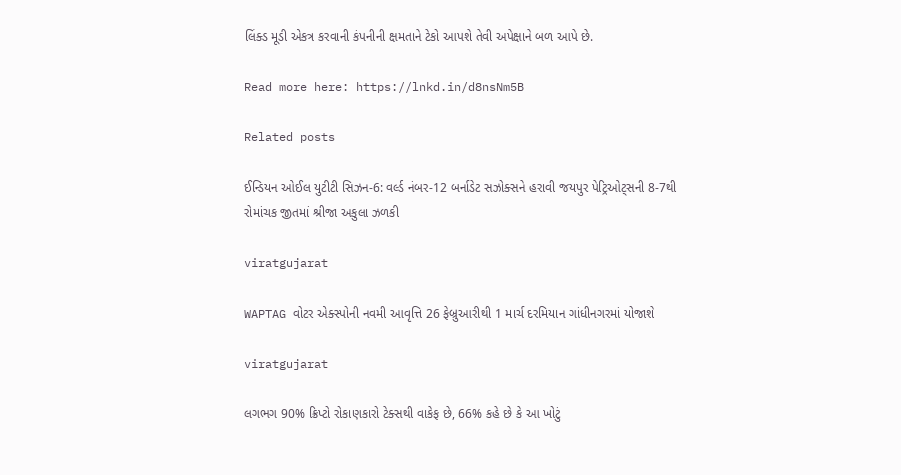લિંક્ડ મૂડી એકત્ર કરવાની કંપનીની ક્ષમતાને ટેકો આપશે તેવી અપેક્ષાને બળ આપે છે.

Read more here: https://lnkd.in/d8nsNm5B

Related posts

ઈન્ડિયન ઓઈલ યુટીટી સિઝન-6: વર્લ્ડ નંબર-12 બર્નાડેટ સઝોક્સને હરાવી જયપુર પેટ્રિઓટ્સની 8-7થી રોમાંચક જીતમાં શ્રીજા અકુલા ઝળકી

viratgujarat

WAPTAG વોટર એક્સ્પોની નવમી આવૃત્તિ 26 ફેબ્રુઆરીથી 1 માર્ચ દરમિયાન ગાંધીનગરમાં યોજાશે

viratgujarat

લગભગ 90% ક્રિપ્ટો રોકાણકારો ટેક્સથી વાકેફ છે, 66% કહે છે કે આ ખોટું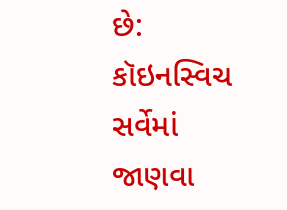છે: કૉઇનસ્વિચ સર્વેમાં જાણવા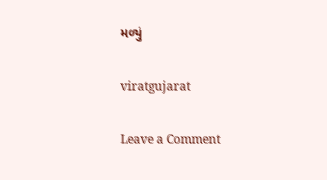મળ્યું

viratgujarat

Leave a Comment